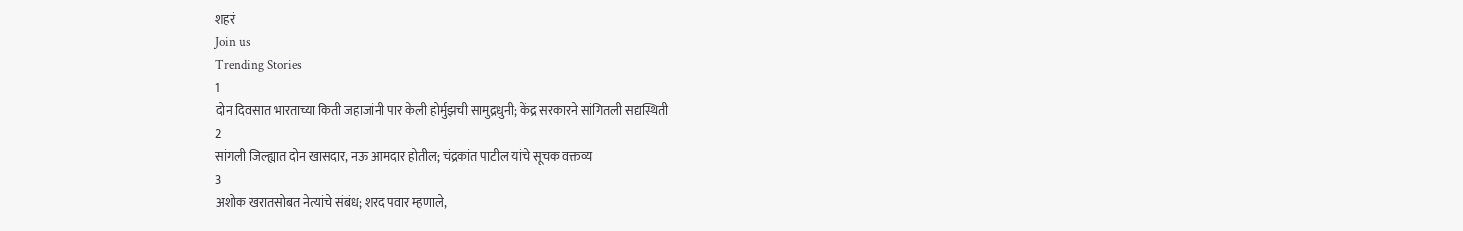शहरं
Join us
Trending Stories
1
दोन दिवसात भारताच्या किती जहाजांनी पार केली होर्मुझची सामुद्रधुनी; केंद्र सरकारने सांगितली सद्यस्थिती
2
सांगली जिल्ह्यात दोन खासदार, नऊ आमदार होतील; चंद्रकांत पाटील यांचे सूचक वक्तव्य
3
अशोक खरातसोबत नेत्यांचे संबंध; शरद पवार म्हणाले,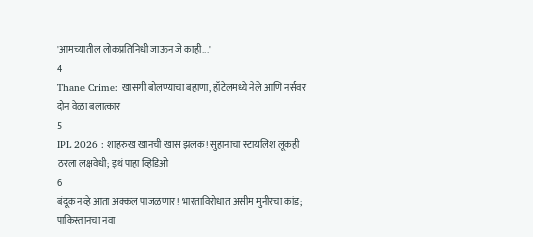'आमच्यातील लोकप्रतिनिधी जाऊन जे काही...'
4
Thane Crime: खासगी बोलण्याचा बहाणा, हॉटेलमध्ये नेले आणि नर्सवर दोन वेळा बलात्कार
5
IPL 2026 : शाहरुख खानची खास झलक! सुहानाचा स्टायलिश लूकही ठरला लक्षवेधी; इथं पाहा व्हिडिओ
6
बंदूक नव्हे आता अक्कल पाजळणार! भारताविरोधात असीम मुनीरचा कांड; पाकिस्तानचा नवा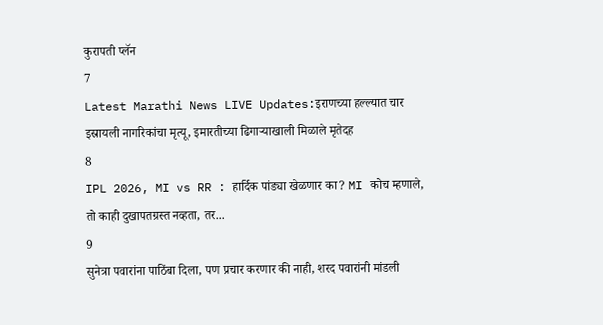कुरापती प्लॅन
7
Latest Marathi News LIVE Updates:इराणच्या हल्ल्यात चार इस्रायली नागरिकांचा मृत्यू, इमारतीच्या ढिगाऱ्याखाली मिळाले मृतेदह
8
IPL 2026, MI vs RR : हार्दिक पांड्या खेळणार का? MI कोच म्हणाले, तो काही दुखापतग्रस्त नव्हता, तर...
9
सुनेत्रा पवारांना पाठिंबा दिला, पण प्रचार करणार की नाही, शरद पवारांनी मांडली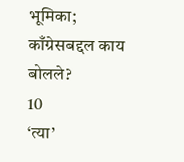भूमिका; काँग्रेसबद्दल काय बोलले?
10
‘त्या’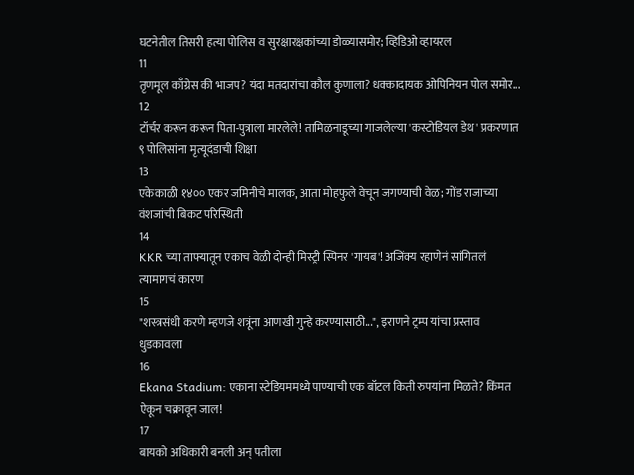घटनेतील तिसरी हत्या पोलिस व सुरक्षारक्षकांच्या डोळ्यासमोर; व्हिडिओ व्हायरल
11
तृणमूल काँग्रेस की भाजप? यंदा मतदारांचा कौल कुणाला? धक्कादायक ओपिनियन पोल समोर...
12
टॉर्चर करून करून पिता-पुत्राला मारलेले! तामिळनाडूच्या गाजलेल्या 'कस्टोडियल डेथ' प्रकरणात ९ पोलिसांना मृत्यूदंडाची शिक्षा
13
एकेकाळी १४०० एकर जमिनीचे मालक, आता मोहफुले वेचून जगण्याची वेळ; गोंड राजाच्या वंशजांची बिकट परिस्थिती
14
KKR च्या ताफ्यातून एकाच वेळी दोन्ही मिस्ट्री स्पिनर 'गायब'! अजिंक्य रहाणेनं सांगितलं त्यामागचं कारण
15
"शस्त्रसंधी करणे म्हणजे शत्रूंना आणखी गुन्हे करण्यासाठी...", इराणने ट्रम्प यांचा प्रस्ताव धुडकावला
16
Ekana Stadium: एकाना स्टेडियममध्ये पाण्याची एक बॉटल किती रुपयांना मिळते? किंमत ऐकून चक्रावून जाल!
17
बायको अधिकारी बनली अन् पतीला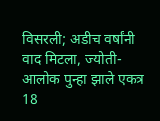विसरली; अडीच वर्षांनी वाद मिटला, ज्योती-आलोक पुन्हा झाले एकत्र
18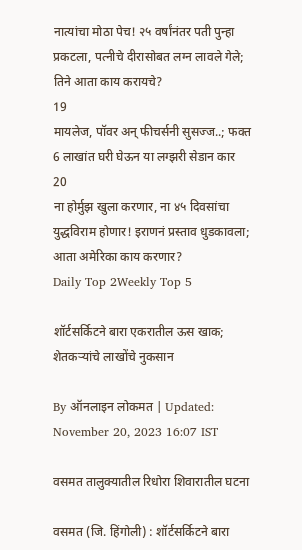नात्यांचा मोठा पेच! २५ वर्षांनंतर पती पुन्हा प्रकटला, पत्नीचे दीरासोबत लग्न लावले गेले; तिने आता काय करायचे?
19
मायलेज, पॉवर अन् फीचर्सनी सुसज्ज..; फक्त 6 लाखांत घरी घेऊन या लग्झरी सेडान कार
20
ना होर्मुझ खुला करणार, ना ४५ दिवसांचा युद्धविराम होणार! इराणनं प्रस्ताव धुडकावला; आता अमेरिका काय करणार?
Daily Top 2Weekly Top 5

शॉर्टसर्किटने बारा एकरातील ऊस खाक; शेतकऱ्यांचे लाखोंचे नुकसान

By ऑनलाइन लोकमत | Updated: November 20, 2023 16:07 IST

वसमत तालुक्यातील रिधोरा शिवारातील घटना

वसमत (जि. हिंगोली) : शॉर्टसर्किटने बारा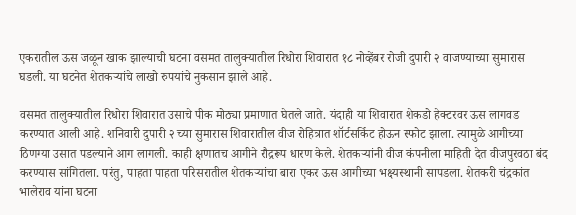एकरातील ऊस जळून खाक झाल्याची घटना वसमत तालुक्यातील रिधोरा शिवारात १८ नोव्हेंबर रोजी दुपारी २ वाजण्याच्या सुमारास घडली. या घटनेत शेतकऱ्यांचे लाखो रुपयांचे नुकसान झाले आहे.

वसमत तालुक्यातील रिधोरा शिवारात उसाचे पीक मोठ्या प्रमाणात घेतले जाते. यंदाही या शिवारात शेकडो हेक्टरवर ऊस लागवड करण्यात आली आहे. शनिवारी दुपारी २ च्या सुमारास शिवारातील वीज रोहित्रात शॉर्टसर्किट होऊन स्फोट झाला. त्यामुळे आगीच्या ठिणग्या उसात पडल्याने आग लागली. काही क्षणातच आगीने रौद्ररूप धारण केले. शेतकऱ्यांनी वीज कंपनीला माहिती देत वीजपुरवठा बंद करण्यास सांगितला. परंतु, पाहता पाहता परिसरातील शेतकऱ्यांचा बारा एकर ऊस आगीच्या भक्ष्यस्थानी सापडला. शेतकरी चंद्रकांत भालेराव यांना घटना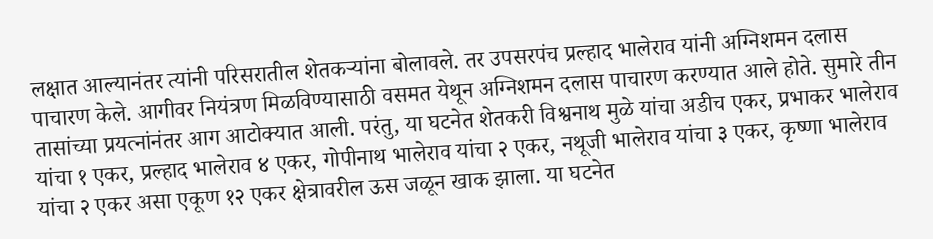लक्षात आल्यानंतर त्यांनी परिसरातील शेतकऱ्यांना बोलावले. तर उपसरपंच प्रल्हाद भालेराव यांनी अग्निशमन दलास पाचारण केले. आगीवर नियंत्रण मिळविण्यासाठी वसमत येथून अग्निशमन दलास पाचारण करण्यात आले होते. सुमारे तीन तासांच्या प्रयत्नांनंतर आग आटोक्यात आली. परंतु, या घटनेत शेतकरी विश्वनाथ मुळे यांचा अडीच एकर, प्रभाकर भालेराव यांचा १ एकर, प्रल्हाद भालेराव ४ एकर, गोपीनाथ भालेराव यांचा २ एकर, नथूजी भालेराव यांचा ३ एकर, कृष्णा भालेराव यांचा २ एकर असा एकूण १२ एकर क्षेत्रावरील ऊस जळून खाक झाला. या घटनेत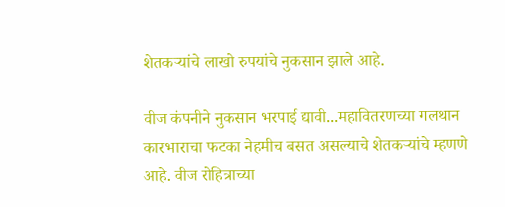शेतकऱ्यांचे लाखो रुपयांचे नुकसान झाले आहे.

वीज कंपनीने नुकसान भरपाई द्यावी...महावितरणच्या गलथान कारभाराचा फटका नेहमीच बसत असल्याचे शेतकऱ्यांचे म्हणणे आहे. वीज रोहित्राच्या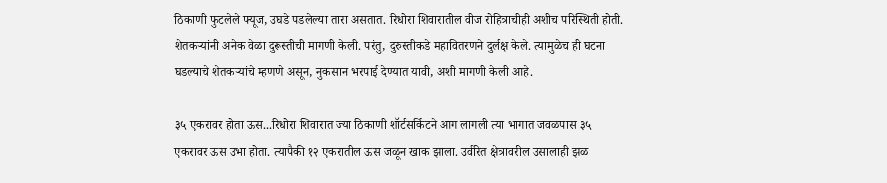ठिकाणी फुटलेले फ्यूज, उघडे पडलेल्या तारा असतात. रिधोरा शिवारातील वीज रोहित्राचीही अशीच परिस्थिती होती. शेतकऱ्यांनी अनेक वेळा दुरूस्तीची मागणी केली. परंतु, दुरुस्तीकडे महावितरणने दुर्लक्ष केले. त्यामुळेच ही घटना घडल्याचे शेतकऱ्यांचे म्हणणे असून, नुकसान भरपाई देण्यात यावी, अशी मागणी केली आहे.

३५ एकरावर होता ऊस...रिधोरा शिवारात ज्या ठिकाणी शॉर्टसर्किटने आग लागली त्या भागात जवळपास ३५ एकरावर ऊस उभा होता. त्यापैकी १२ एकरातील ऊस जळून खाक झाला. उर्वरित क्षेत्रावरील उसालाही झळ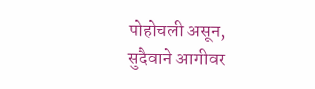पोहोचली असून, सुदैवाने आगीवर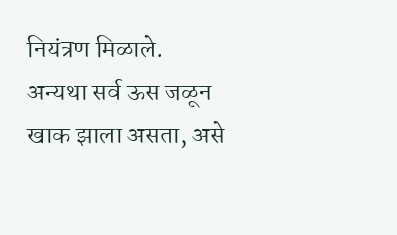नियंत्रण मिळाले. अन्यथा सर्व ऊस जळून खाक झाला असता, असे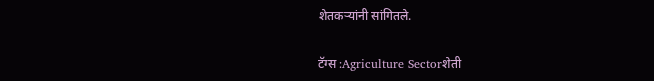शेतकऱ्यांनी सांगितले.

टॅग्स :Agriculture Sectorशेती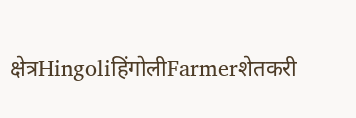क्षेत्रHingoliहिंगोलीFarmerशेतकरी